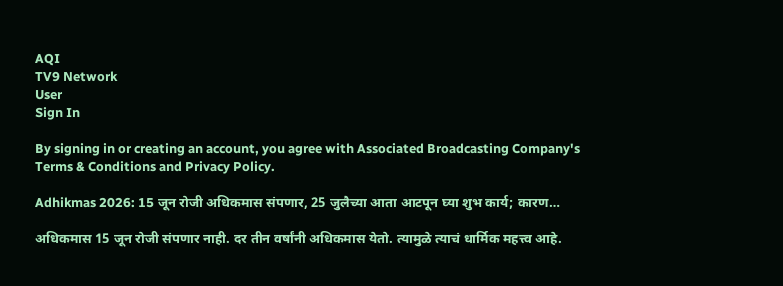AQI
TV9 Network
User
Sign In

By signing in or creating an account, you agree with Associated Broadcasting Company's Terms & Conditions and Privacy Policy.

Adhikmas 2026: 15 जून रोजी अधिकमास संपणार, 25 जुलैच्या आता आटपून घ्या शुभ कार्य; कारण…

अधिकमास 15 जून रोजी संपणार नाही. दर तीन वर्षांनी अधिकमास येतो. त्यामुळे त्याचं धार्मिक महत्त्व आहे.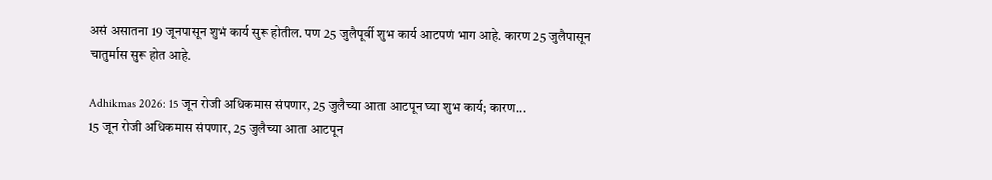असं असातना 19 जूनपासून शुभं कार्य सुरू होतील. पण 25 जुलैपूर्वी शुभ कार्य आटपणं भाग आहे. कारण 25 जुलैपासून चातुर्मास सुरू होत आहे.

Adhikmas 2026: 15 जून रोजी अधिकमास संपणार, 25 जुलैच्या आता आटपून घ्या शुभ कार्य; कारण...
15 जून रोजी अधिकमास संपणार, 25 जुलैच्या आता आटपून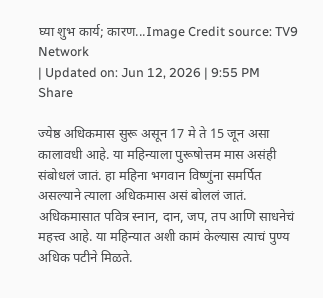घ्या शुभ कार्य; कारण...Image Credit source: TV9 Network
| Updated on: Jun 12, 2026 | 9:55 PM
Share

ज्येष्ठ अधिकमास सुरू असून 17 मे ते 15 जून असा कालावधी आहे. या महिन्याला पुरूषोत्तम मास असंही संबोधलं जातं. हा महिना भगवान विष्णुंना समर्पित असल्याने त्याला अधिकमास असं बोललं जातं. अधिकमासात पवित्र स्नान, दान, जप, तप आणि साधनेचं महत्त्व आहे. या महिन्यात अशी कामं केल्यास त्याचं पुण्य अधिक पटीने मिळते.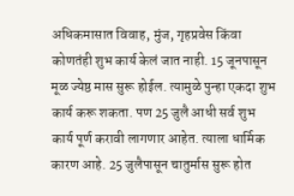अधिकमासात विवाह, मुंज, गृहप्रवेस किंवा कोणतंही शुभ कार्य केलं जात नाही. 15 जूनपासून मूळ ज्येष्ठ मास सुरू होईल. त्यामुळे पुन्हा एकदा शुभ कार्य करू शकता. पण 25 जुलै आधी सर्व शुभ कार्य पूर्ण करावी लागणार आहेत. त्याला धार्मिक कारण आहे. 25 जुलैपासून चातुर्मास सुरू होत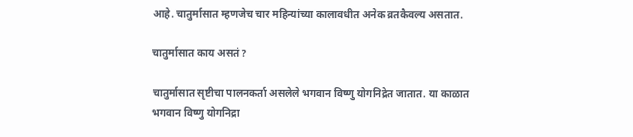आहे. चातुर्मासात म्हणजेच चार महिन्यांच्या कालावधीत अनेक व्रतकैवल्य असतात.

चातुर्मासात काय असतं?

चातुर्मासात सृष्टीचा पालनकर्ता असलेले भगवान विष्णु योगनिद्रेत जातात. या काळात भगवान विष्णु योगनिद्रा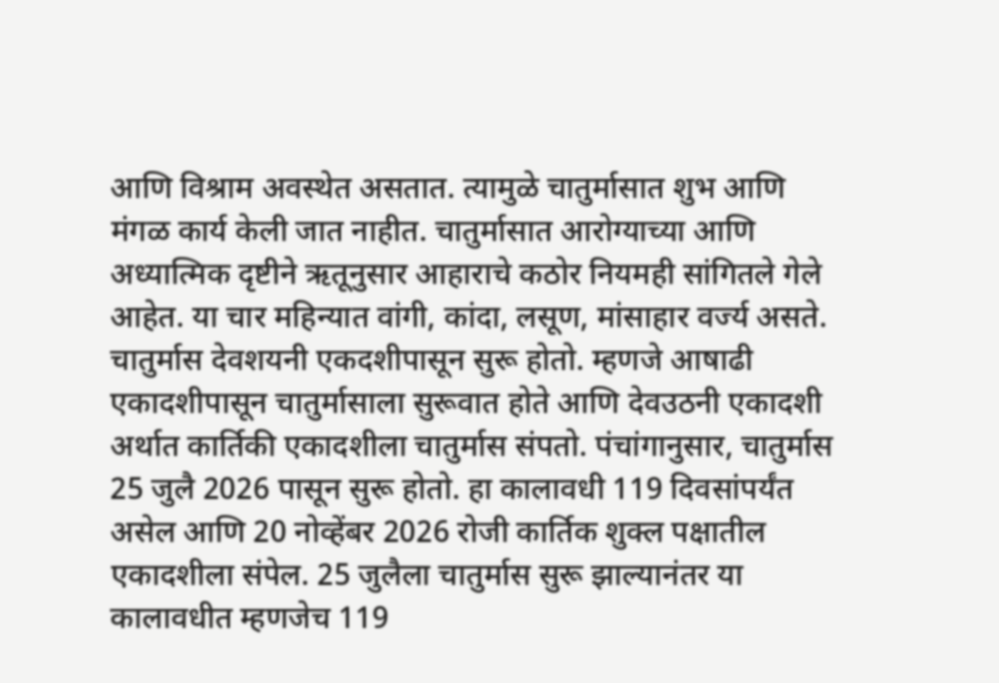आणि विश्राम अवस्थेत असतात. त्यामुळे चातुर्मासात शुभ आणि मंगळ कार्य केली जात नाहीत. चातुर्मासात आरोग्याच्या आणि अध्यात्मिक दृष्टीने ऋतूनुसार आहाराचे कठोर नियमही सांगितले गेले आहेत. या चार महिन्यात वांगी, कांदा, लसूण, मांसाहार वर्ज्य असते. चातुर्मास देवशयनी एकदशीपासून सुरू होतो. म्हणजे आषाढी एकादशीपासून चातुर्मासाला सुरूवात होते आणि देवउठनी एकादशी अर्थात कार्तिकी एकादशीला चातुर्मास संपतो. पंचांगानुसार, चातुर्मास 25 जुलै 2026 पासून सुरू होतो. हा कालावधी 119 दिवसांपर्यंत असेल आणि 20 नोव्हेंबर 2026 रोजी कार्तिक शुक्ल पक्षातील एकादशीला संपेल. 25 जुलैला चातुर्मास सुरू झाल्यानंतर या कालावधीत म्हणजेच 119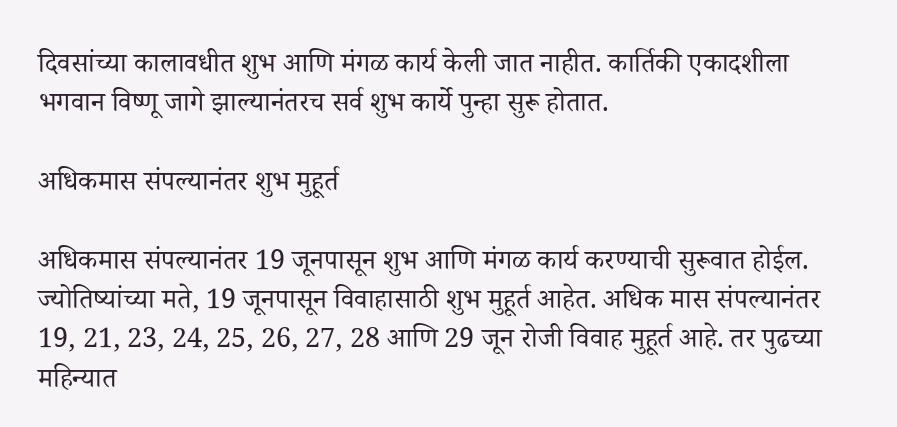दिवसांच्या कालावधीत शुभ आणि मंगळ कार्य केली जात नाहीत. कार्तिकी एकादशीला भगवान विष्णू जागे झाल्यानंतरच सर्व शुभ कार्ये पुन्हा सुरू होतात.

अधिकमास संपल्यानंतर शुभ मुहूर्त

अधिकमास संपल्यानंतर 19 जूनपासून शुभ आणि मंगळ कार्य करण्याची सुरूवात होईल. ज्योतिष्यांच्या मते, 19 जूनपासून विवाहासाठी शुभ मुहूर्त आहेत. अधिक मास संपल्यानंतर 19, 21, 23, 24, 25, 26, 27, 28 आणि 29 जून रोजी विवाह मुहूर्त आहे. तर पुढच्या महिन्यात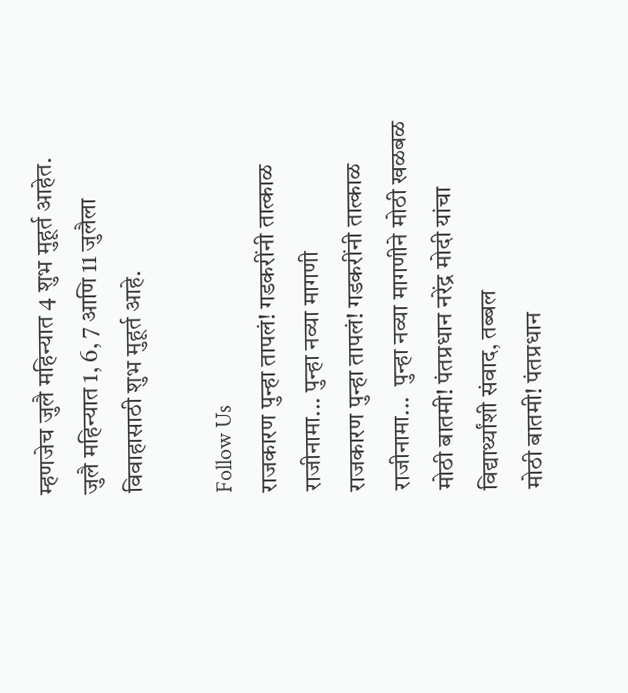म्हणजेच जुलै महिन्यात 4 शुभ मुहूर्त आहेत. जुलै महिन्यात 1, 6, 7 आणि 11 जुलैला विवाहासाठी शुभ मुहूर्त आहे.

Follow Us
राजकारण पुन्हा तापलं! गडकरींनी तात्काळ राजीनामा... पुन्हा नव्या मागणी
राजकारण पुन्हा तापलं! गडकरींनी तात्काळ राजीनामा...  पुन्हा नव्या मागणीने मोठी खळबळ
मोठी बातमी! पंतप्रधान नरेंद्र मोदी यांचा विद्यार्थ्यांशी संवाद, तब्बल
मोठी बातमी! पंतप्रधान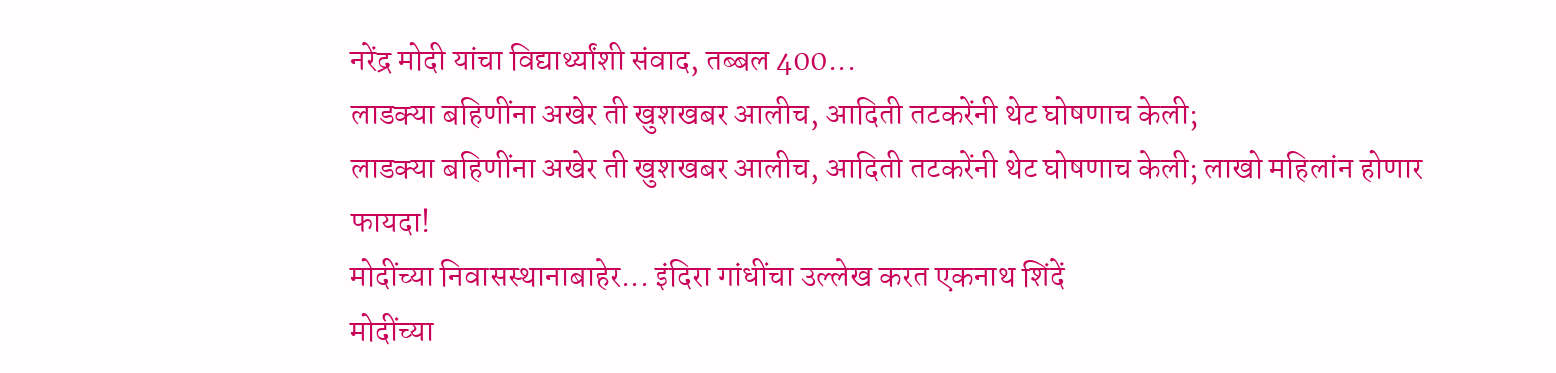नरेंद्र मोदी यांचा विद्यार्थ्यांशी संवाद, तब्बल 400...
लाडक्या बहिणींना अखेर ती खुशखबर आलीच, आदिती तटकरेंनी थेट घोषणाच केली;
लाडक्या बहिणींना अखेर ती खुशखबर आलीच, आदिती तटकरेंनी थेट घोषणाच केली; लाखो महिलांन होणार फायदा!
मोदींच्या निवासस्थानाबाहेर... इंदिरा गांधींचा उल्लेख करत एकनाथ शिंदें
मोदींच्या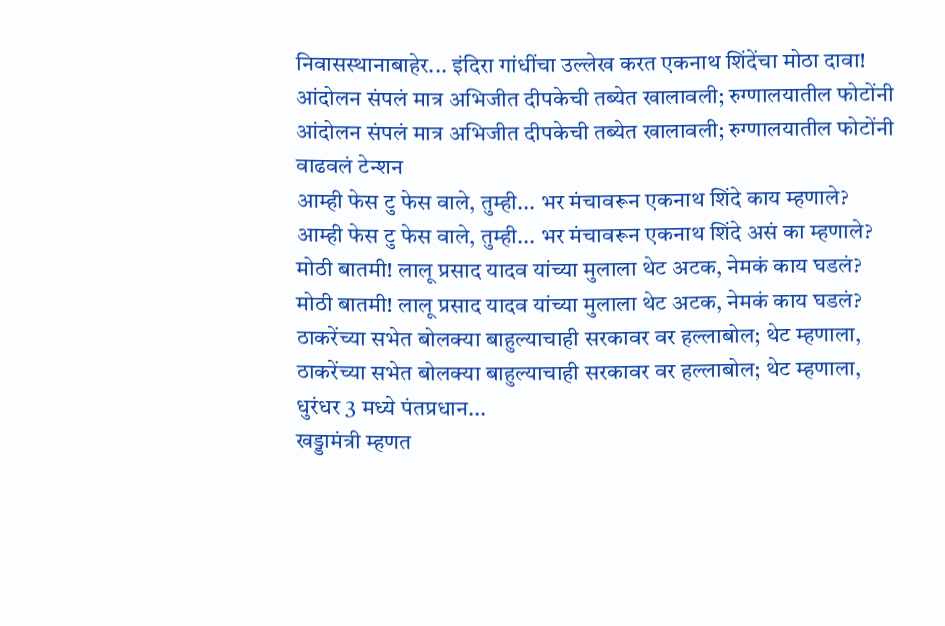निवासस्थानाबाहेर... इंदिरा गांधींचा उल्लेख करत एकनाथ शिंदेंचा मोठा दावा!
आंदोलन संपलं मात्र अभिजीत दीपकेची तब्येत खालावली; रुग्णालयातील फोटोंनी
आंदोलन संपलं मात्र अभिजीत दीपकेची तब्येत खालावली; रुग्णालयातील फोटोंनी वाढवलं टेन्शन
आम्ही फेस टु फेस वाले, तुम्ही... भर मंचावरून एकनाथ शिंदे काय म्हणाले?
आम्ही फेस टु फेस वाले, तुम्ही... भर मंचावरून एकनाथ शिंदे असं का म्हणाले?
मोठी बातमी! लालू प्रसाद यादव यांच्या मुलाला थेट अटक, नेमकं काय घडलं?
मोठी बातमी! लालू प्रसाद यादव यांच्या मुलाला थेट अटक, नेमकं काय घडलं?
ठाकरेंच्या सभेत बोलक्या बाहुल्याचाही सरकावर वर हल्लाबोल; थेट म्हणाला,
ठाकरेंच्या सभेत बोलक्या बाहुल्याचाही सरकावर वर हल्लाबोल; थेट म्हणाला, धुरंधर 3 मध्ये पंतप्रधान...
खड्डामंत्री म्हणत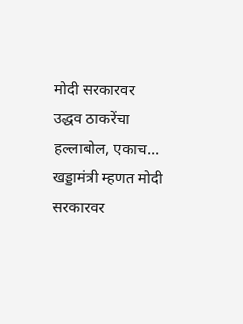मोदी सरकारवर उद्धव ठाकरेंचा हल्लाबोल, एकाच...
खड्डामंत्री म्हणत मोदी सरकारवर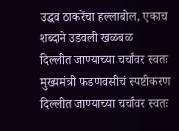उद्धव ठाकरेंचा हल्लाबोल, एकाच शब्दाने उडवली खळबळ
दिल्लीत जाण्याच्या चर्चांवर स्वतः मुख्यमंत्री फडणवसीचं स्पष्टीकरण
दिल्लीत जाण्याच्या चर्चांवर स्वतः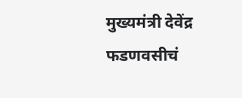मुख्यमंत्री देवेंद्र फडणवसीचं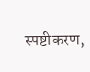स्पष्टीकरण,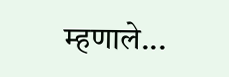म्हणाले...